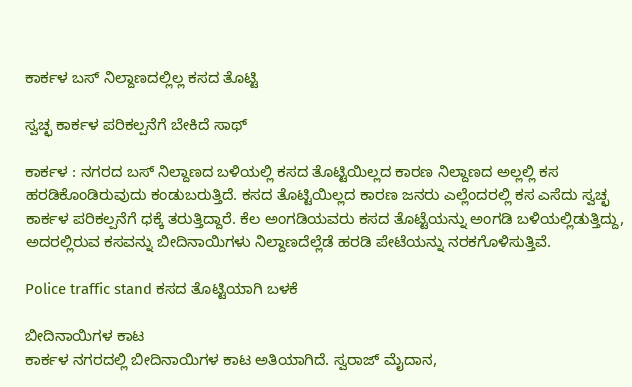ಕಾರ್ಕಳ ಬಸ್‌ ನಿಲ್ದಾಣದಲ್ಲಿಲ್ಲ ಕಸದ ತೊಟ್ಟಿ

ಸ್ವಚ್ಛ ಕಾರ್ಕಳ ಪರಿಕಲ್ಪನೆಗೆ ಬೇಕಿದೆ ಸಾಥ್‌

ಕಾರ್ಕಳ : ನಗರದ ಬಸ್‌ ನಿಲ್ದಾಣದ ಬಳಿಯಲ್ಲಿ ಕಸದ ತೊಟ್ಟಿಯಿಲ್ಲದ ಕಾರಣ ನಿಲ್ದಾಣದ ಅಲ್ಲಲ್ಲಿ ಕಸ ಹರಡಿಕೊಂಡಿರುವುದು ಕಂಡುಬರುತ್ತಿದೆ. ಕಸದ ತೊಟ್ಟಿಯಿಲ್ಲದ ಕಾರಣ ಜನರು ಎಲ್ಲೆಂದರಲ್ಲಿ ಕಸ ಎಸೆದು ಸ್ವಚ್ಛ ಕಾರ್ಕಳ ಪರಿಕಲ್ಪನೆಗೆ ಧಕ್ಕೆ ತರುತ್ತಿದ್ದಾರೆ. ಕೆಲ ಅಂಗಡಿಯವರು ಕಸದ ತೊಟ್ಟೆಯನ್ನು ಅಂಗಡಿ ಬಳಿಯಲ್ಲಿಡುತ್ತಿದ್ದು, ಅದರಲ್ಲಿರುವ ಕಸವನ್ನು ಬೀದಿನಾಯಿಗಳು ನಿಲ್ದಾಣದೆಲ್ಲೆಡೆ ಹರಡಿ ಪೇಟೆಯನ್ನು ನರಕಗೊಳಿಸುತ್ತಿವೆ.

Police traffic stand ಕಸದ ತೊಟ್ಟಿಯಾಗಿ ಬಳಕೆ

ಬೀದಿನಾಯಿಗಳ ಕಾಟ
ಕಾರ್ಕಳ ನಗರದಲ್ಲಿ ಬೀದಿನಾಯಿಗಳ ಕಾಟ ಅತಿಯಾಗಿದೆ. ಸ್ವರಾಜ್‌ ಮೈದಾನ,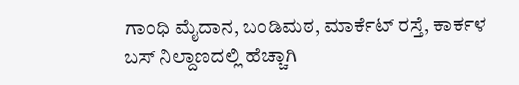ಗಾಂಧಿ ಮೈದಾನ, ಬಂಡಿಮಠ, ಮಾರ್ಕೆಟ್‌ ರಸ್ತೆ, ಕಾರ್ಕಳ ಬಸ್‌ ನಿಲ್ದಾಣದಲ್ಲಿ ಹೆಚ್ಚಾಗಿ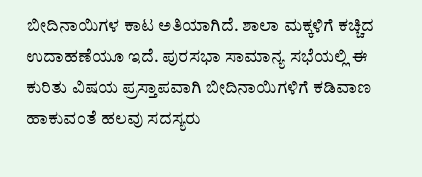ಬೀದಿನಾಯಿಗಳ ಕಾಟ ಅತಿಯಾಗಿದೆ. ಶಾಲಾ ಮಕ್ಕಳಿಗೆ ಕಚ್ಚಿದ ಉದಾಹಣೆಯೂ ಇದೆ. ಪುರಸಭಾ ಸಾಮಾನ್ಯ ಸಭೆಯಲ್ಲಿ ಈ ಕುರಿತು ವಿಷಯ ಪ್ರಸ್ತಾಪವಾಗಿ ಬೀದಿನಾಯಿಗಳಿಗೆ ಕಡಿವಾಣ ಹಾಕುವಂತೆ ಹಲವು ಸದಸ್ಯರು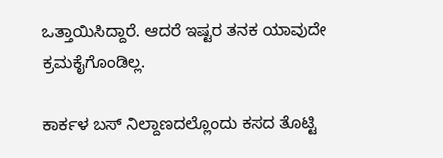ಒತ್ತಾಯಿಸಿದ್ದಾರೆ. ಆದರೆ ಇಷ್ಟರ ತನಕ ಯಾವುದೇ ಕ್ರಮಕೈಗೊಂಡಿಲ್ಲ.

ಕಾರ್ಕಳ ಬಸ್‌ ನಿಲ್ದಾಣದಲ್ಲೊಂದು ಕಸದ ತೊಟ್ಟಿ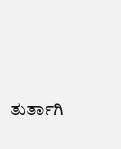ತುರ್ತಾಗಿ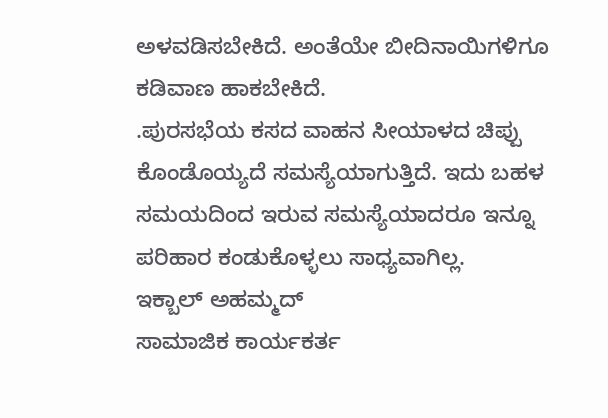ಅಳವಡಿಸಬೇಕಿದೆ. ಅಂತೆಯೇ ಬೀದಿನಾಯಿಗಳಿಗೂ ಕಡಿವಾಣ ಹಾಕಬೇಕಿದೆ.
.ಪುರಸಭೆಯ ಕಸದ ವಾಹನ ಸೀಯಾಳದ ಚಿಪ್ಪು ಕೊಂಡೊಯ್ಯದೆ ಸಮಸ್ಯೆಯಾಗುತ್ತಿದೆ. ಇದು ಬಹಳ ಸಮಯದಿಂದ ಇರುವ ಸಮಸ್ಯೆಯಾದರೂ ಇನ್ನೂ ಪರಿಹಾರ ಕಂಡುಕೊಳ್ಳಲು ಸಾಧ್ಯವಾಗಿಲ್ಲ.
ಇಕ್ಬಾಲ್‌ ಅಹಮ್ಮದ್‌
ಸಾಮಾಜಿಕ ಕಾರ್ಯಕರ್ತ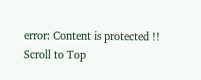error: Content is protected !!
Scroll to Top